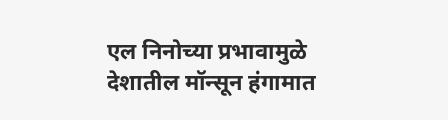एल निनोच्या प्रभावामुळे देशातील मॉन्सून हंगामात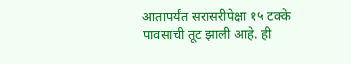आतापर्यंत सरासरीपेक्षा १५ टक्के पावसाची तूट झाली आहे. ही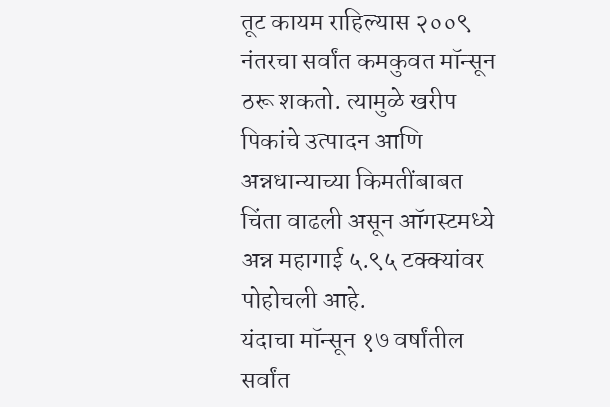तूट कायम राहिल्यास २००९ नंतरचा सर्वांत कमकुवत मॉन्सून ठरू शकतो. त्यामुळे खरीप पिकांचे उत्पादन आणि अन्नधान्याच्या किमतींबाबत चिंता वाढली असून ऑगस्टमध्ये अन्न महागाई ५.९५ टक्क्यांवर पोहोचली आहे.
यंदाचा मॉन्सून १७ वर्षांतील सर्वांत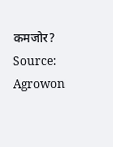कमजोर?
Source: Agrowon